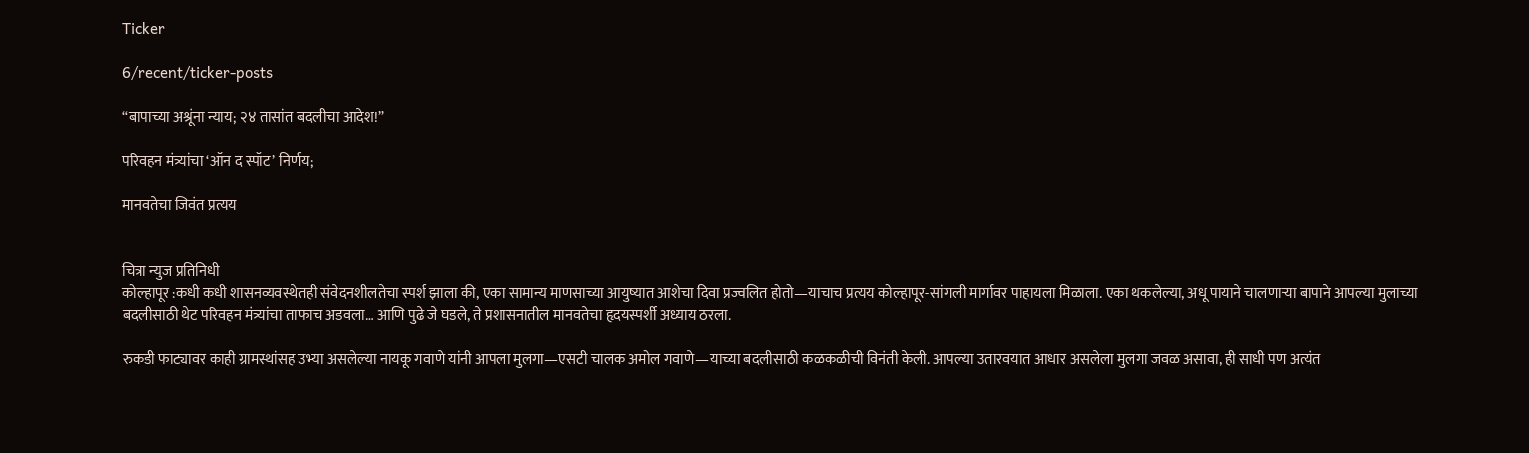Ticker

6/recent/ticker-posts

“बापाच्या अश्रूंना न्याय; २४ तासांत बदलीचा आदेश!”

परिवहन मंत्र्यांचा ‘ऑन द स्पॉट’ निर्णय;

मानवतेचा जिवंत प्रत्यय


चित्रा न्युज प्रतिनिधी
कोल्हापूर :कधी कधी शासनव्यवस्थेतही संवेदनशीलतेचा स्पर्श झाला की, एका सामान्य माणसाच्या आयुष्यात आशेचा दिवा प्रज्वलित होतो—याचाच प्रत्यय कोल्हापूर-सांगली मार्गावर पाहायला मिळाला. एका थकलेल्या, अधू पायाने चालणाऱ्या बापाने आपल्या मुलाच्या बदलीसाठी थेट परिवहन मंत्र्यांचा ताफाच अडवला… आणि पुढे जे घडले, ते प्रशासनातील मानवतेचा हृदयस्पर्शी अध्याय ठरला.

रुकडी फाट्यावर काही ग्रामस्थांसह उभ्या असलेल्या नायकू गवाणे यांनी आपला मुलगा—एसटी चालक अमोल गवाणे—याच्या बदलीसाठी कळकळीची विनंती केली. आपल्या उतारवयात आधार असलेला मुलगा जवळ असावा, ही साधी पण अत्यंत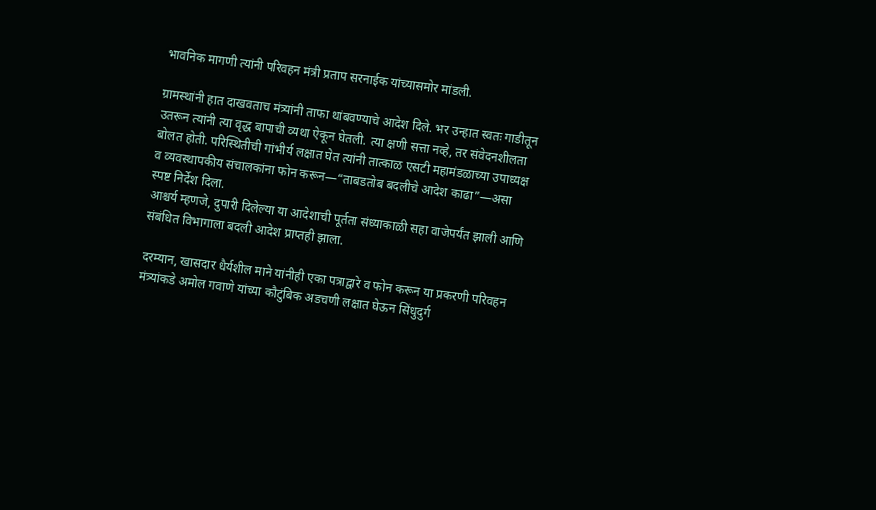भावनिक मागणी त्यांनी परिवहन मंत्री प्रताप सरनाईक यांच्यासमोर मांडली.

ग्रामस्थांनी हात दाखवताच मंत्र्यांनी ताफा थांबवण्याचे आदेश दिले. भर उन्हात स्वतः गाडीतून उतरून त्यांनी त्या वृद्ध बापाची व्यथा ऐकून घेतली. त्या क्षणी सत्ता नव्हे, तर संवेदनशीलता बोलत होती. परिस्थितीची गांभीर्य लक्षात घेत त्यांनी तात्काळ एसटी महामंडळाच्या उपाध्यक्ष व व्यवस्थापकीय संचालकांना फोन करून—“ताबडतोब बदलीचे आदेश काढा”—असा स्पष्ट निर्देश दिला.
आश्चर्य म्हणजे, दुपारी दिलेल्या या आदेशाची पूर्तता संध्याकाळी सहा वाजेपर्यंत झाली आणि संबंधित विभागाला बदली आदेश प्राप्तही झाला.

दरम्यान, खासदार धैर्यशील माने यांनीही एका पत्राद्वारे व फोन करून या प्रकरणी परिवहन मंत्र्यांकडे अमोल गवाणे यांच्या कौटुंबिक अडचणी लक्षात घेऊन सिंधुदुर्ग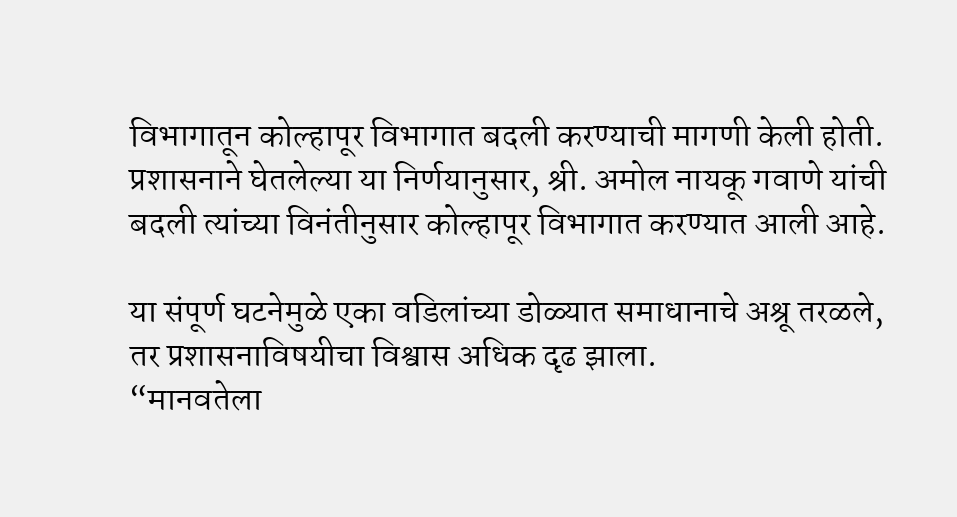विभागातून कोल्हापूर विभागात बदली करण्याची मागणी केली होती.  प्रशासनाने घेतलेल्या या निर्णयानुसार, श्री. अमोल नायकू गवाणे यांची बदली त्यांच्या विनंतीनुसार कोल्हापूर विभागात करण्यात आली आहे.

या संपूर्ण घटनेमुळे एका वडिलांच्या डोळ्यात समाधानाचे अश्रू तरळले, तर प्रशासनाविषयीचा विश्वास अधिक दृढ झाला.
“मानवतेला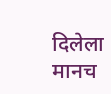दिलेला मानच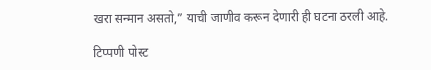खरा सन्मान असतो,” याची जाणीव करून देणारी ही घटना ठरली आहे.

टिप्पणी पोस्ट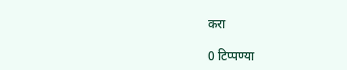करा

0 टिप्पण्या